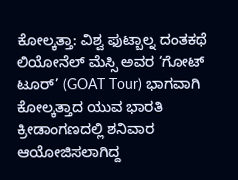ಕೋಲ್ಕತ್ತಾ: ವಿಶ್ವ ಫುಟ್ಬಾಲ್ನ ದಂತಕಥೆ ಲಿಯೋನೆಲ್ ಮೆಸ್ಸಿ ಅವರ ‘ಗೋಟ್ ಟೂರ್’ (GOAT Tour) ಭಾಗವಾಗಿ ಕೋಲ್ಕತ್ತಾದ ಯುವ ಭಾರತಿ ಕ್ರೀಡಾಂಗಣದಲ್ಲಿ ಶನಿವಾರ ಆಯೋಜಿಸಲಾಗಿದ್ದ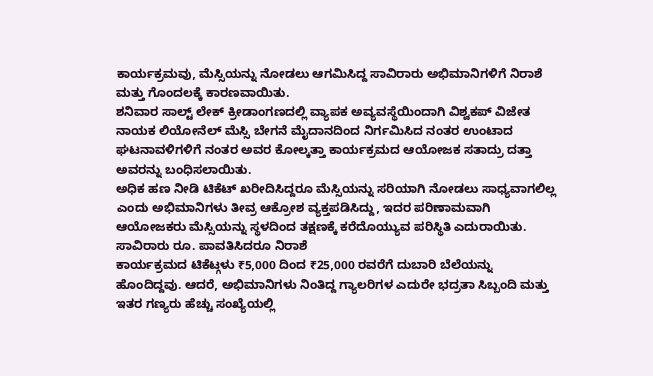ಕಾರ್ಯಕ್ರಮವು, ಮೆಸ್ಸಿಯನ್ನು ನೋಡಲು ಆಗಮಿಸಿದ್ದ ಸಾವಿರಾರು ಅಭಿಮಾನಿಗಳಿಗೆ ನಿರಾಶೆ ಮತ್ತು ಗೊಂದಲಕ್ಕೆ ಕಾರಣವಾಯಿತು.
ಶನಿವಾರ ಸಾಲ್ಟ್ ಲೇಕ್ ಕ್ರೀಡಾಂಗಣದಲ್ಲಿ ವ್ಯಾಪಕ ಅವ್ಯವಸ್ಥೆಯಿಂದಾಗಿ ವಿಶ್ವಕಪ್ ವಿಜೇತ ನಾಯಕ ಲಿಯೋನೆಲ್ ಮೆಸ್ಸಿ ಬೇಗನೆ ಮೈದಾನದಿಂದ ನಿರ್ಗಮಿಸಿದ ನಂತರ ಉಂಟಾದ ಘಟನಾವಳಿಗಳಿಗೆ ನಂತರ ಅವರ ಕೋಲ್ಕತ್ತಾ ಕಾರ್ಯಕ್ರಮದ ಆಯೋಜಕ ಸತಾದ್ರು ದತ್ತಾ ಅವರನ್ನು ಬಂಧಿಸಲಾಯಿತು.
ಅಧಿಕ ಹಣ ನೀಡಿ ಟಿಕೆಟ್ ಖರೀದಿಸಿದ್ದರೂ ಮೆಸ್ಸಿಯನ್ನು ಸರಿಯಾಗಿ ನೋಡಲು ಸಾಧ್ಯವಾಗಲಿಲ್ಲ ಎಂದು ಅಭಿಮಾನಿಗಳು ತೀವ್ರ ಆಕ್ರೋಶ ವ್ಯಕ್ತಪಡಿಸಿದ್ದು, ಇದರ ಪರಿಣಾಮವಾಗಿ ಆಯೋಜಕರು ಮೆಸ್ಸಿಯನ್ನು ಸ್ಥಳದಿಂದ ತಕ್ಷಣಕ್ಕೆ ಕರೆದೊಯ್ಯುವ ಪರಿಸ್ಥಿತಿ ಎದುರಾಯಿತು.
ಸಾವಿರಾರು ರೂ. ಪಾವತಿಸಿದರೂ ನಿರಾಶೆ
ಕಾರ್ಯಕ್ರಮದ ಟಿಕೆಟ್ಗಳು ₹5,000 ದಿಂದ ₹25,000 ರವರೆಗೆ ದುಬಾರಿ ಬೆಲೆಯನ್ನು ಹೊಂದಿದ್ದವು. ಆದರೆ, ಅಭಿಮಾನಿಗಳು ನಿಂತಿದ್ದ ಗ್ಯಾಲರಿಗಳ ಎದುರೇ ಭದ್ರತಾ ಸಿಬ್ಬಂದಿ ಮತ್ತು ಇತರ ಗಣ್ಯರು ಹೆಚ್ಚು ಸಂಖ್ಯೆಯಲ್ಲಿ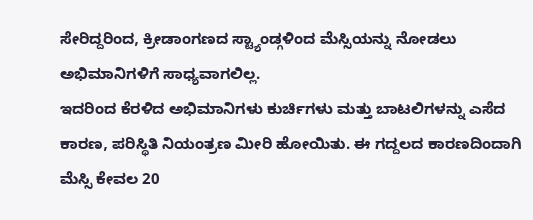ಸೇರಿದ್ದರಿಂದ, ಕ್ರೀಡಾಂಗಣದ ಸ್ಟ್ಯಾಂಡ್ಗಳಿಂದ ಮೆಸ್ಸಿಯನ್ನು ನೋಡಲು ಅಭಿಮಾನಿಗಳಿಗೆ ಸಾಧ್ಯವಾಗಲಿಲ್ಲ.
ಇದರಿಂದ ಕೆರಳಿದ ಅಭಿಮಾನಿಗಳು ಕುರ್ಚಿಗಳು ಮತ್ತು ಬಾಟಲಿಗಳನ್ನು ಎಸೆದ ಕಾರಣ, ಪರಿಸ್ಥಿತಿ ನಿಯಂತ್ರಣ ಮೀರಿ ಹೋಯಿತು. ಈ ಗದ್ದಲದ ಕಾರಣದಿಂದಾಗಿ ಮೆಸ್ಸಿ ಕೇವಲ 20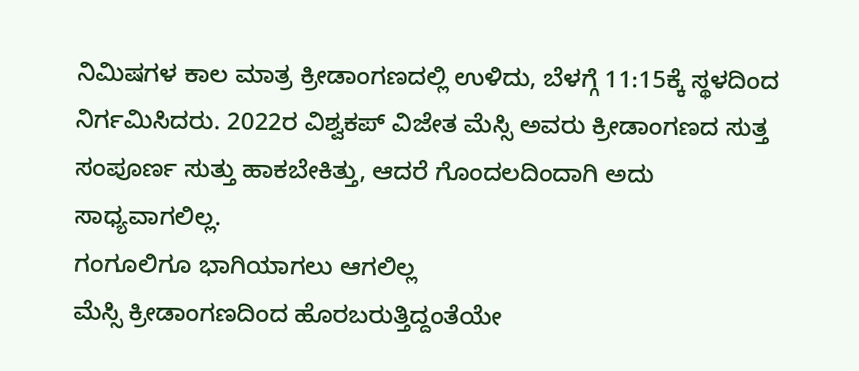ನಿಮಿಷಗಳ ಕಾಲ ಮಾತ್ರ ಕ್ರೀಡಾಂಗಣದಲ್ಲಿ ಉಳಿದು, ಬೆಳಗ್ಗೆ 11:15ಕ್ಕೆ ಸ್ಥಳದಿಂದ ನಿರ್ಗಮಿಸಿದರು. 2022ರ ವಿಶ್ವಕಪ್ ವಿಜೇತ ಮೆಸ್ಸಿ ಅವರು ಕ್ರೀಡಾಂಗಣದ ಸುತ್ತ ಸಂಪೂರ್ಣ ಸುತ್ತು ಹಾಕಬೇಕಿತ್ತು, ಆದರೆ ಗೊಂದಲದಿಂದಾಗಿ ಅದು ಸಾಧ್ಯವಾಗಲಿಲ್ಲ.
ಗಂಗೂಲಿಗೂ ಭಾಗಿಯಾಗಲು ಆಗಲಿಲ್ಲ
ಮೆಸ್ಸಿ ಕ್ರೀಡಾಂಗಣದಿಂದ ಹೊರಬರುತ್ತಿದ್ದಂತೆಯೇ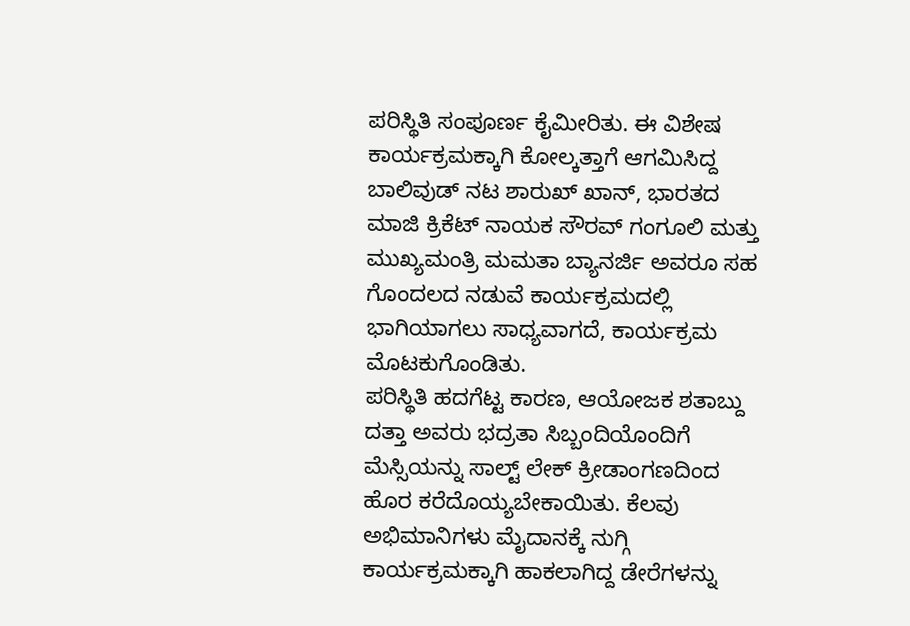ಪರಿಸ್ಥಿತಿ ಸಂಪೂರ್ಣ ಕೈಮೀರಿತು. ಈ ವಿಶೇಷ ಕಾರ್ಯಕ್ರಮಕ್ಕಾಗಿ ಕೋಲ್ಕತ್ತಾಗೆ ಆಗಮಿಸಿದ್ದ ಬಾಲಿವುಡ್ ನಟ ಶಾರುಖ್ ಖಾನ್, ಭಾರತದ ಮಾಜಿ ಕ್ರಿಕೆಟ್ ನಾಯಕ ಸೌರವ್ ಗಂಗೂಲಿ ಮತ್ತು ಮುಖ್ಯಮಂತ್ರಿ ಮಮತಾ ಬ್ಯಾನರ್ಜಿ ಅವರೂ ಸಹ ಗೊಂದಲದ ನಡುವೆ ಕಾರ್ಯಕ್ರಮದಲ್ಲಿ ಭಾಗಿಯಾಗಲು ಸಾಧ್ಯವಾಗದೆ, ಕಾರ್ಯಕ್ರಮ ಮೊಟಕುಗೊಂಡಿತು.
ಪರಿಸ್ಥಿತಿ ಹದಗೆಟ್ಟ ಕಾರಣ, ಆಯೋಜಕ ಶತಾಬ್ದು ದತ್ತಾ ಅವರು ಭದ್ರತಾ ಸಿಬ್ಬಂದಿಯೊಂದಿಗೆ ಮೆಸ್ಸಿಯನ್ನು ಸಾಲ್ಟ್ ಲೇಕ್ ಕ್ರೀಡಾಂಗಣದಿಂದ ಹೊರ ಕರೆದೊಯ್ಯಬೇಕಾಯಿತು. ಕೆಲವು ಅಭಿಮಾನಿಗಳು ಮೈದಾನಕ್ಕೆ ನುಗ್ಗಿ ಕಾರ್ಯಕ್ರಮಕ್ಕಾಗಿ ಹಾಕಲಾಗಿದ್ದ ಡೇರೆಗಳನ್ನು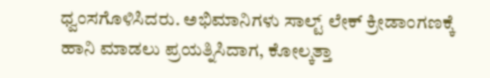ಧ್ವಂಸಗೊಳಿಸಿದರು. ಅಭಿಮಾನಿಗಳು ಸಾಲ್ಟ್ ಲೇಕ್ ಕ್ರೀಡಾಂಗಣಕ್ಕೆ ಹಾನಿ ಮಾಡಲು ಪ್ರಯತ್ನಿಸಿದಾಗ, ಕೋಲ್ಕತ್ತಾ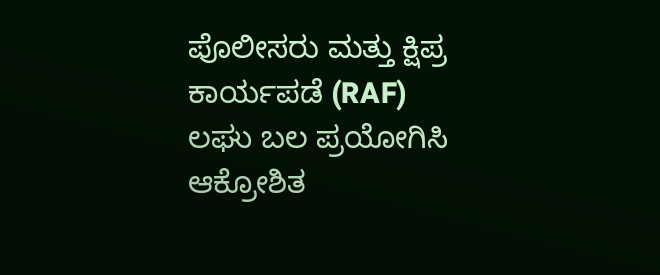ಪೊಲೀಸರು ಮತ್ತು ಕ್ಷಿಪ್ರ ಕಾರ್ಯಪಡೆ (RAF) ಲಘು ಬಲ ಪ್ರಯೋಗಿಸಿ ಆಕ್ರೋಶಿತ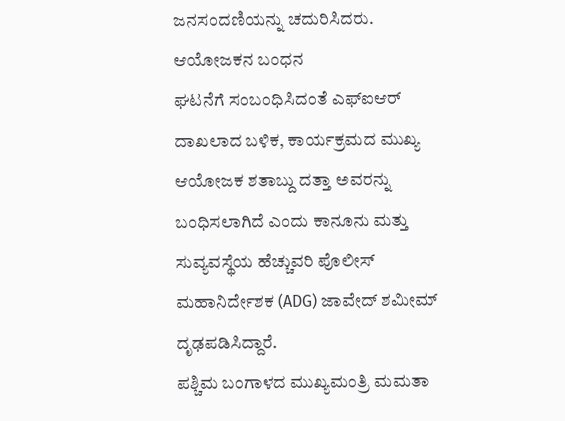ಜನಸಂದಣಿಯನ್ನು ಚದುರಿಸಿದರು.
ಆಯೋಜಕನ ಬಂಧನ
ಘಟನೆಗೆ ಸಂಬಂಧಿಸಿದಂತೆ ಎಫ್ಐಆರ್ ದಾಖಲಾದ ಬಳಿಕ, ಕಾರ್ಯಕ್ರಮದ ಮುಖ್ಯ ಆಯೋಜಕ ಶತಾಬ್ದು ದತ್ತಾ ಅವರನ್ನು ಬಂಧಿಸಲಾಗಿದೆ ಎಂದು ಕಾನೂನು ಮತ್ತು ಸುವ್ಯವಸ್ಥೆಯ ಹೆಚ್ಚುವರಿ ಪೊಲೀಸ್ ಮಹಾನಿರ್ದೇಶಕ (ADG) ಜಾವೇದ್ ಶಮೀಮ್ ದೃಢಪಡಿಸಿದ್ದಾರೆ.
ಪಶ್ಚಿಮ ಬಂಗಾಳದ ಮುಖ್ಯಮಂತ್ರಿ ಮಮತಾ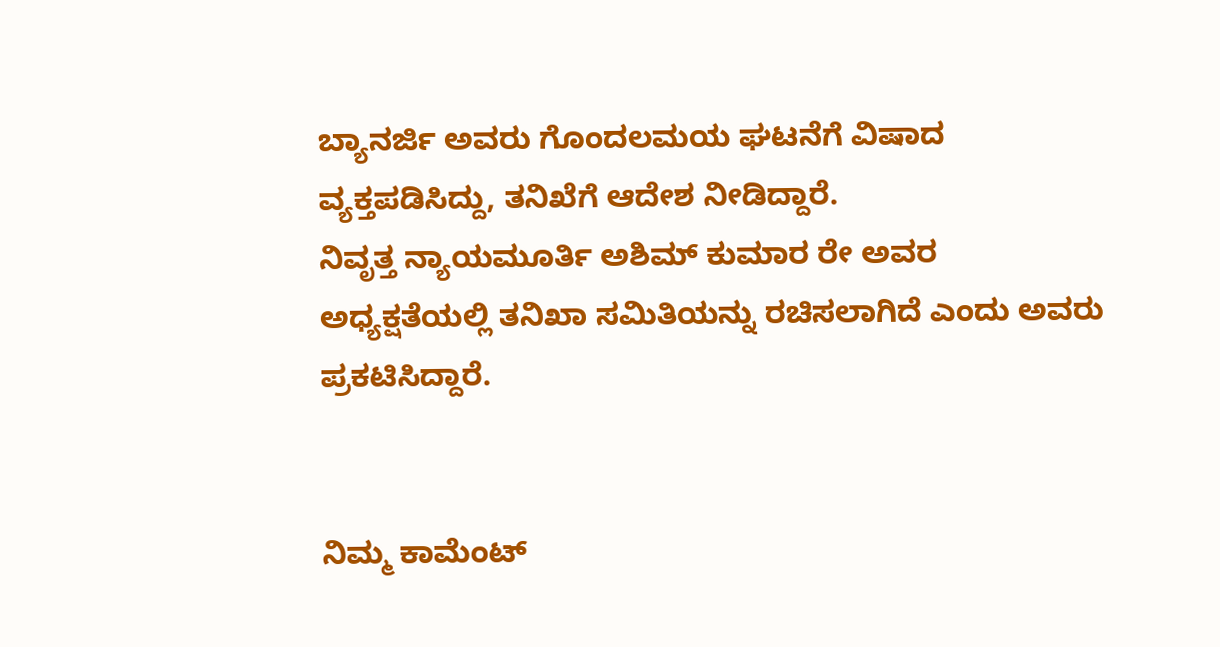ಬ್ಯಾನರ್ಜಿ ಅವರು ಗೊಂದಲಮಯ ಘಟನೆಗೆ ವಿಷಾದ ವ್ಯಕ್ತಪಡಿಸಿದ್ದು, ತನಿಖೆಗೆ ಆದೇಶ ನೀಡಿದ್ದಾರೆ.
ನಿವೃತ್ತ ನ್ಯಾಯಮೂರ್ತಿ ಅಶಿಮ್ ಕುಮಾರ ರೇ ಅವರ ಅಧ್ಯಕ್ಷತೆಯಲ್ಲಿ ತನಿಖಾ ಸಮಿತಿಯನ್ನು ರಚಿಸಲಾಗಿದೆ ಎಂದು ಅವರು ಪ್ರಕಟಿಸಿದ್ದಾರೆ.


ನಿಮ್ಮ ಕಾಮೆಂಟ್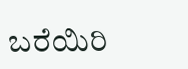ಬರೆಯಿರಿ